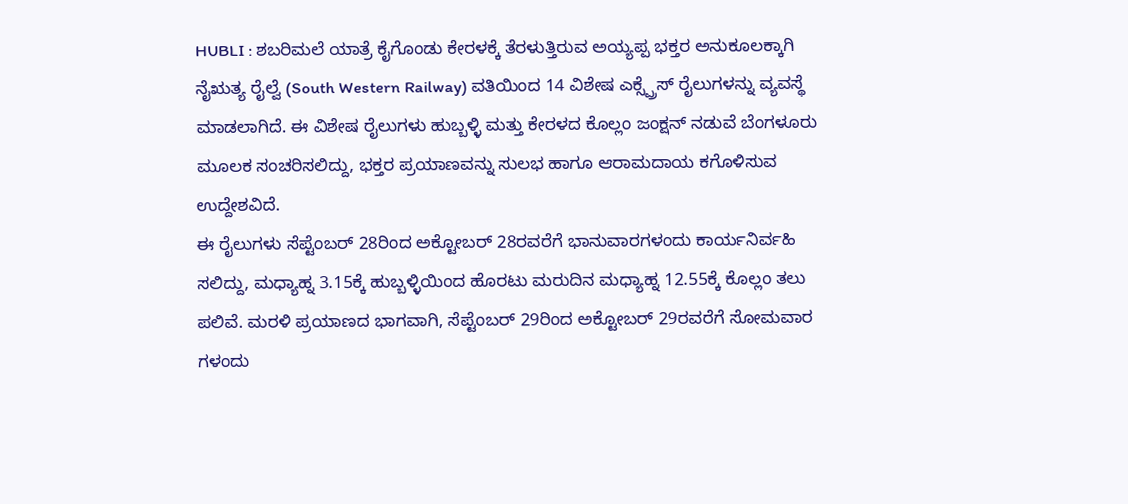HUBLI : ಶಬರಿಮಲೆ ಯಾತ್ರೆ ಕೈಗೊಂಡು ಕೇರಳಕ್ಕೆ ತೆರಳುತ್ತಿರುವ ಅಯ್ಯಪ್ಪ ಭಕ್ತರ ಅನುಕೂಲಕ್ಕಾಗಿ ನೈಋತ್ಯ ರೈಲ್ವೆ (South Western Railway) ವತಿಯಿಂದ 14 ವಿಶೇಷ ಎಕ್ಸ್ಪ್ರೆಸ್ ರೈಲುಗಳನ್ನು ವ್ಯವಸ್ಥೆ ಮಾಡಲಾಗಿದೆ. ಈ ವಿಶೇಷ ರೈಲುಗಳು ಹುಬ್ಬಳ್ಳಿ ಮತ್ತು ಕೇರಳದ ಕೊಲ್ಲಂ ಜಂಕ್ಷನ್ ನಡುವೆ ಬೆಂಗಳೂರು ಮೂಲಕ ಸಂಚರಿಸಲಿದ್ದು, ಭಕ್ತರ ಪ್ರಯಾಣವನ್ನು ಸುಲಭ ಹಾಗೂ ಆರಾಮದಾಯ ಕಗೊಳಿಸುವ ಉದ್ದೇಶವಿದೆ.
ಈ ರೈಲುಗಳು ಸೆಪ್ಟೆಂಬರ್ 28ರಿಂದ ಅಕ್ಟೋಬರ್ 28ರವರೆಗೆ ಭಾನುವಾರಗಳಂದು ಕಾರ್ಯನಿರ್ವಹಿ ಸಲಿದ್ದು, ಮಧ್ಯಾಹ್ನ 3.15ಕ್ಕೆ ಹುಬ್ಬಳ್ಳಿಯಿಂದ ಹೊರಟು ಮರುದಿನ ಮಧ್ಯಾಹ್ನ 12.55ಕ್ಕೆ ಕೊಲ್ಲಂ ತಲು ಪಲಿವೆ. ಮರಳಿ ಪ್ರಯಾಣದ ಭಾಗವಾಗಿ, ಸೆಪ್ಟೆಂಬರ್ 29ರಿಂದ ಅಕ್ಟೋಬರ್ 29ರವರೆಗೆ ಸೋಮವಾರ ಗಳಂದು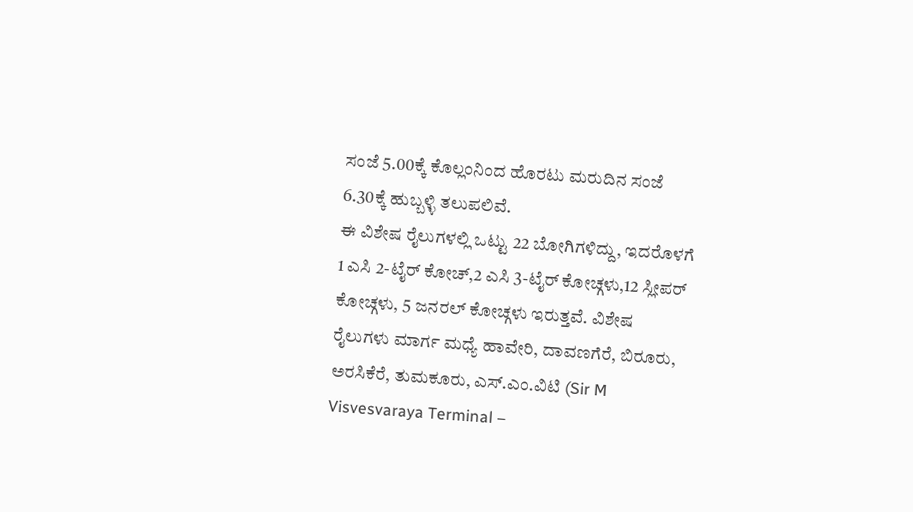ಸಂಜೆ 5.00ಕ್ಕೆ ಕೊಲ್ಲಂನಿಂದ ಹೊರಟು ಮರುದಿನ ಸಂಜೆ 6.30ಕ್ಕೆ ಹುಬ್ಬಳ್ಳಿ ತಲುಪಲಿವೆ.
ಈ ವಿಶೇಷ ರೈಲುಗಳಲ್ಲಿ ಒಟ್ಟು 22 ಬೋಗಿಗಳಿದ್ದು, ಇದರೊಳಗೆ 1 ಎಸಿ 2-ಟೈರ್ ಕೋಚ್,2 ಎಸಿ 3-ಟೈರ್ ಕೋಚ್ಗಳು,12 ಸ್ಲೀಪರ್ ಕೋಚ್ಗಳು, 5 ಜನರಲ್ ಕೋಚ್ಗಳು ಇರುತ್ತವೆ. ವಿಶೇಷ ರೈಲುಗಳು ಮಾರ್ಗ ಮಧ್ಯೆ ಹಾವೇರಿ, ದಾವಣಗೆರೆ, ಬಿರೂರು, ಅರಸಿಕೆರೆ, ತುಮಕೂರು, ಎಸ್.ಎಂ.ವಿಟಿ (Sir M Visvesvaraya Terminal –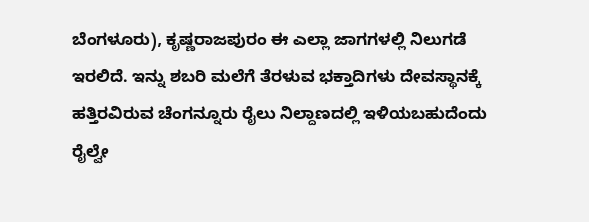ಬೆಂಗಳೂರು), ಕೃಷ್ಣರಾಜಪುರಂ ಈ ಎಲ್ಲಾ ಜಾಗಗಳಲ್ಲಿ ನಿಲುಗಡೆ ಇರಲಿದೆ. ಇನ್ನು ಶಬರಿ ಮಲೆಗೆ ತೆರಳುವ ಭಕ್ತಾದಿಗಳು ದೇವಸ್ಥಾನಕ್ಕೆ ಹತ್ತಿರವಿರುವ ಚೆಂಗನ್ನೂರು ರೈಲು ನಿಲ್ದಾಣದಲ್ಲಿ ಇಳಿಯಬಹುದೆಂದು ರೈಲ್ವೇ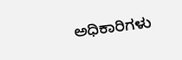ಅಧಿಕಾರಿಗಳು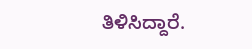ತಿಳಿಸಿದ್ದಾರೆ.